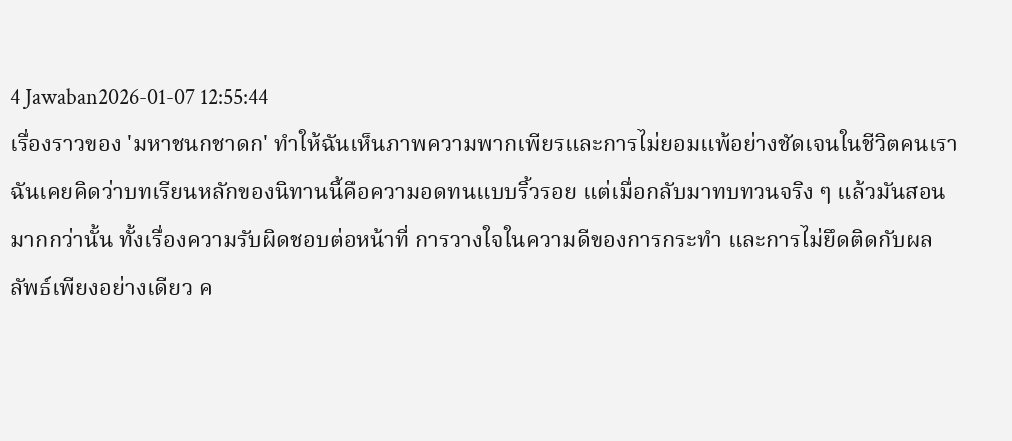4 Jawaban2026-01-07 12:55:44
เรื่องราวของ 'มหาชนกชาดก' ทำให้ฉันเห็นภาพความพากเพียรและการไม่ยอมแพ้อย่างชัดเจนในชีวิตคนเรา
ฉันเคยคิดว่าบทเรียนหลักของนิทานนี้คือความอดทนแบบริ้วรอย แต่เมื่อกลับมาทบทวนจริง ๆ แล้วมันสอนมากกว่านั้น ทั้งเรื่องความรับผิดชอบต่อหน้าที่ การวางใจในความดีของการกระทำ และการไม่ยึดติดกับผลลัพธ์เพียงอย่างเดียว ค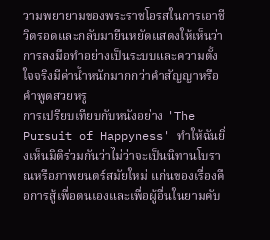วามพยายามของพระราชโอรสในการเอาชีวิตรอดและกลับมายืนหยัดแสดงให้เห็นว่าการลงมือทำอย่างเป็นระบบและความตั้งใจจริงมีค่าน้ำหนักมากกว่าคำสัญญาหรือคำพูดสวยหรู
การเปรียบเทียบกับหนังอย่าง 'The Pursuit of Happyness' ทำให้ฉันยิ่งเห็นมิติร่วมกันว่าไม่ว่าจะเป็นนิทานโบราณหรือภาพยนตร์สมัยใหม่ แก่นของเรื่องคือการสู้เพื่อตนเองและเพื่อผู้อื่นในยามคับ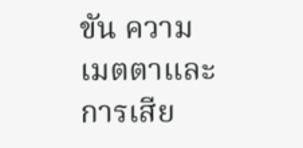ขัน ความเมตตาและการเสีย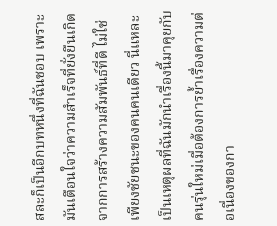สละก็เป็นอีกบทหนึ่งที่ฉันชอบ เพราะมันเตือนใจว่าความสำเร็จที่ยั่งยืนเกิดจากการสร้างความสัมพันธ์ที่ดี ไม่ใช่เพียงชัยชนะของคนคนเดียว นี่แหละเป็นเหตุผลที่ฉันมักนำเรื่องนี้มาคุยกับคนรุ่นใหม่เมื่อต้องการย้ำเรื่องความต่อเนื่องของกา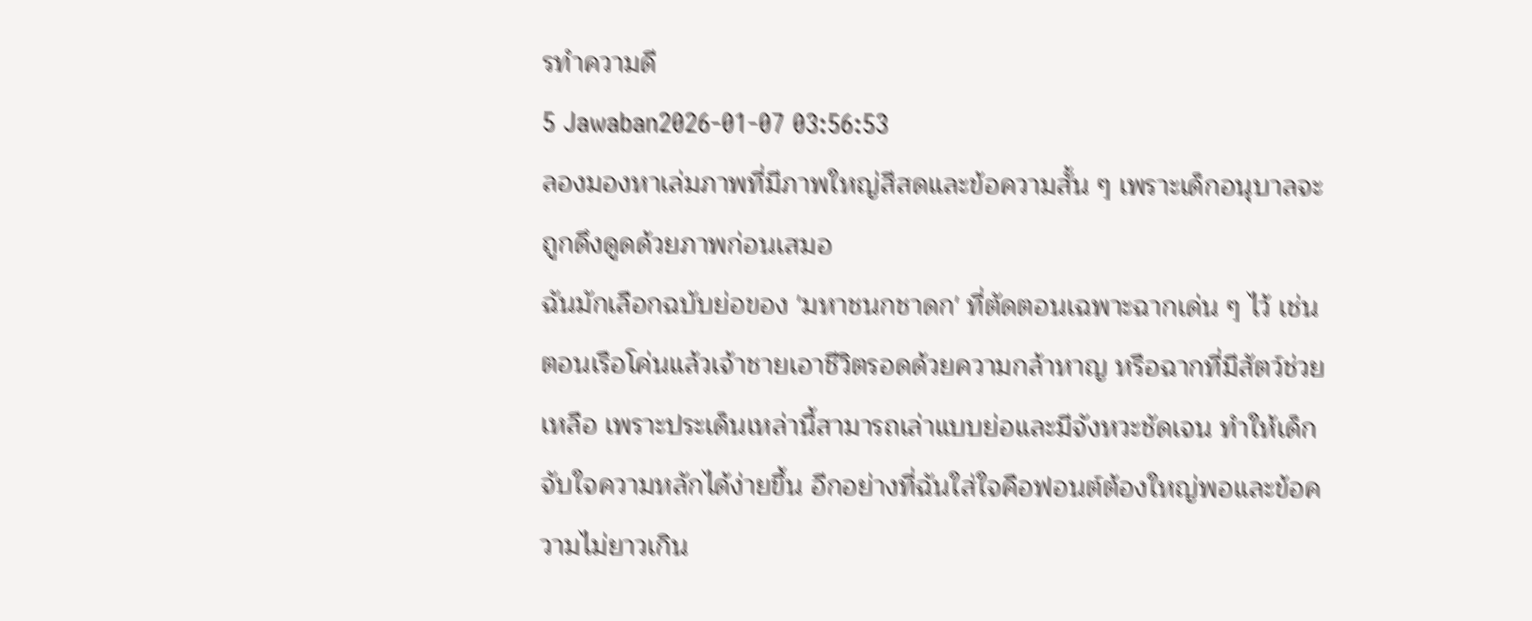รทำความดี
5 Jawaban2026-01-07 03:56:53
ลองมองหาเล่มภาพที่มีภาพใหญ่สีสดและข้อความสั้น ๆ เพราะเด็กอนุบาลจะถูกดึงดูดด้วยภาพก่อนเสมอ
ฉันมักเลือกฉบับย่อของ 'มหาชนกชาดก' ที่ตัดตอนเฉพาะฉากเด่น ๆ ไว้ เช่น ตอนเรือโค่นแล้วเจ้าชายเอาชีวิตรอดด้วยความกล้าหาญ หรือฉากที่มีสัตว์ช่วยเหลือ เพราะประเด็นเหล่านี้สามารถเล่าแบบย่อและมีจังหวะชัดเจน ทำให้เด็กจับใจความหลักได้ง่ายขึ้น อีกอย่างที่ฉันใส่ใจคือฟอนต์ต้องใหญ่พอและข้อความไม่ยาวเกิน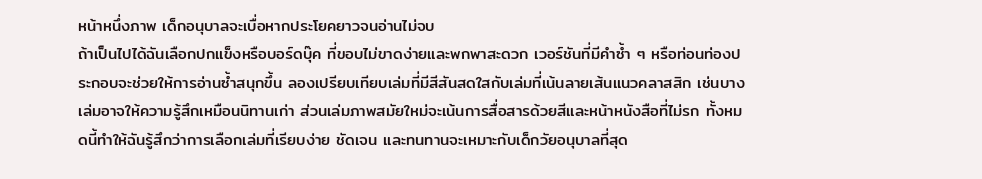หน้าหนึ่งภาพ เด็กอนุบาลจะเบื่อหากประโยคยาวจนอ่านไม่จบ
ถ้าเป็นไปได้ฉันเลือกปกแข็งหรือบอร์ดบุ๊ค ที่ขอบไม่ขาดง่ายและพกพาสะดวก เวอร์ชันที่มีคำซ้ำ ๆ หรือท่อนท่องประกอบจะช่วยให้การอ่านซ้ำสนุกขึ้น ลองเปรียบเทียบเล่มที่มีสีสันสดใสกับเล่มที่เน้นลายเส้นแนวคลาสสิก เช่นบางเล่มอาจให้ความรู้สึกเหมือนนิทานเก่า ส่วนเล่มภาพสมัยใหม่จะเน้นการสื่อสารด้วยสีและหน้าหนังสือที่ไม่รก ทั้งหมดนี้ทำให้ฉันรู้สึกว่าการเลือกเล่มที่เรียบง่าย ชัดเจน และทนทานจะเหมาะกับเด็กวัยอนุบาลที่สุด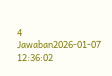4 Jawaban2026-01-07 12:36:02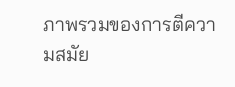ภาพรวมของการตีความสมัย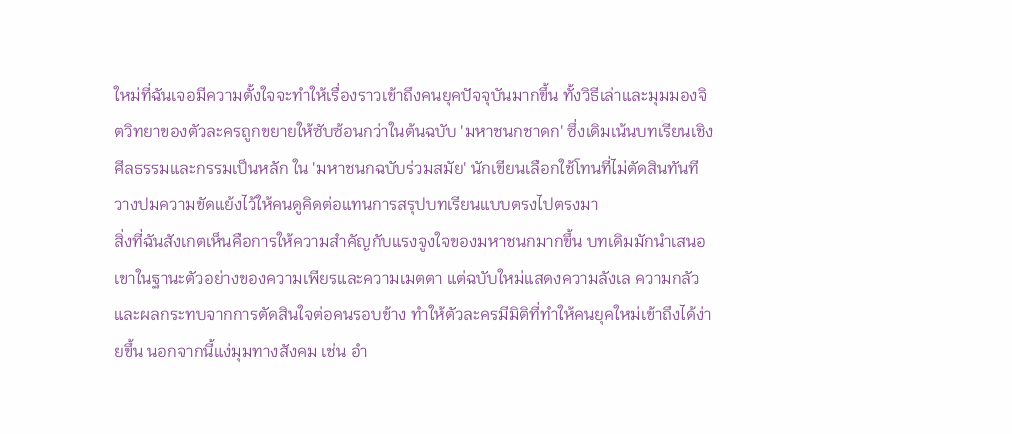ใหม่ที่ฉันเจอมีความตั้งใจจะทำให้เรื่องราวเข้าถึงคนยุคปัจจุบันมากขึ้น ทั้งวิธีเล่าและมุมมองจิตวิทยาของตัวละครถูกขยายให้ซับซ้อนกว่าในต้นฉบับ 'มหาชนกชาดก' ซึ่งเดิมเน้นบทเรียนเชิงศีลธรรมและกรรมเป็นหลัก ใน 'มหาชนกฉบับร่วมสมัย' นักเขียนเลือกใช้โทนที่ไม่ตัดสินทันที วางปมความขัดแย้งไว้ให้คนดูคิดต่อแทนการสรุปบทเรียนแบบตรงไปตรงมา
สิ่งที่ฉันสังเกตเห็นคือการให้ความสำคัญกับแรงจูงใจของมหาชนกมากขึ้น บทเดิมมักนำเสนอเขาในฐานะตัวอย่างของความเพียรและความเมตตา แต่ฉบับใหม่แสดงความลังเล ความกลัว และผลกระทบจากการตัดสินใจต่อคนรอบข้าง ทำให้ตัวละครมีมิติที่ทำให้คนยุคใหม่เข้าถึงได้ง่ายขึ้น นอกจากนี้แง่มุมทางสังคม เช่น อำ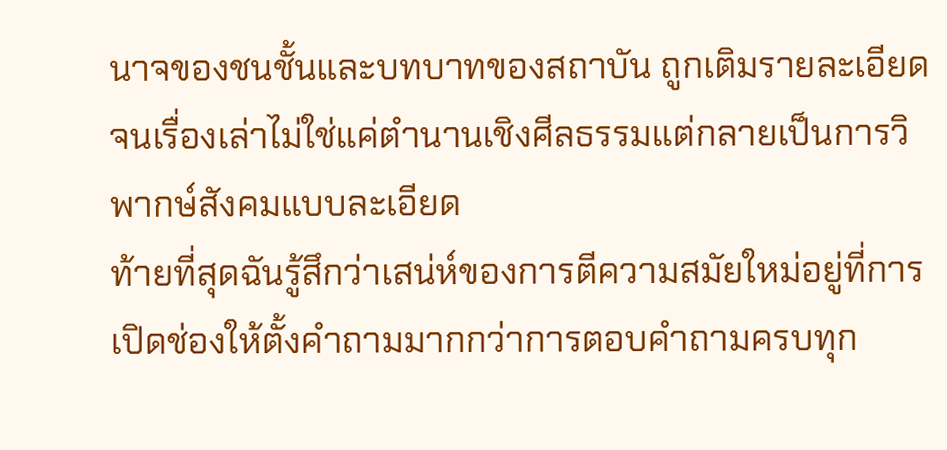นาจของชนชั้นและบทบาทของสถาบัน ถูกเติมรายละเอียดจนเรื่องเล่าไม่ใช่แค่ตำนานเชิงศีลธรรมแต่กลายเป็นการวิพากษ์สังคมแบบละเอียด
ท้ายที่สุดฉันรู้สึกว่าเสน่ห์ของการตีความสมัยใหม่อยู่ที่การเปิดช่องให้ตั้งคำถามมากกว่าการตอบคำถามครบทุก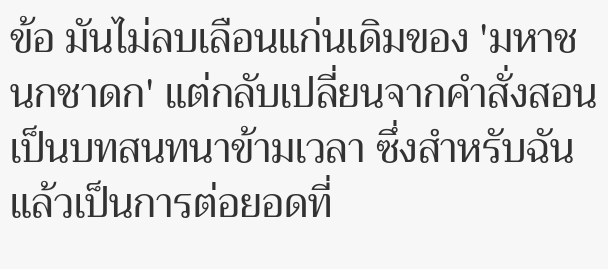ข้อ มันไม่ลบเลือนแก่นเดิมของ 'มหาชนกชาดก' แต่กลับเปลี่ยนจากคำสั่งสอนเป็นบทสนทนาข้ามเวลา ซึ่งสำหรับฉันแล้วเป็นการต่อยอดที่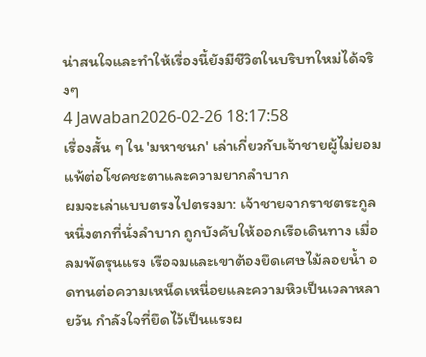น่าสนใจและทำให้เรื่องนี้ยังมีชีวิตในบริบทใหม่ได้จริงๆ
4 Jawaban2026-02-26 18:17:58
เรื่องสั้น ๆ ใน 'มหาชนก' เล่าเกี่ยวกับเจ้าชายผู้ไม่ยอมแพ้ต่อโชคชะตาและความยากลำบาก
ผมจะเล่าแบบตรงไปตรงมา: เจ้าชายจากราชตระกูลหนึ่งตกที่นั่งลำบาก ถูกบังคับให้ออกเรือเดินทาง เมื่อลมพัดรุนแรง เรือจมและเขาต้องยึดเศษไม้ลอยน้ำ อดทนต่อความเหน็ดเหนื่อยและความหิวเป็นเวลาหลายวัน กำลังใจที่ยึดไว้เป็นแรงผ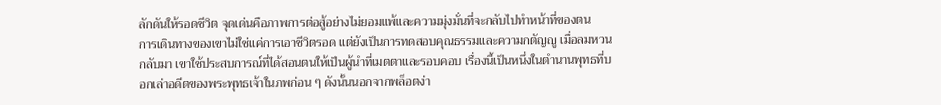ลักดันให้รอดชีวิต จุดเด่นคือภาพการต่อสู้อย่างไม่ยอมแพ้และความมุ่งมั่นที่จะกลับไปทำหน้าที่ของตน
การเดินทางของเขาไม่ใช่แค่การเอาชีวิตรอด แต่ยังเป็นการทดสอบคุณธรรมและความกตัญญู เมื่อลมหวนกลับมา เขาใช้ประสบการณ์ที่ได้สอนตนให้เป็นผู้นำที่เมตตาและรอบคอบ เรื่องนี้เป็นหนึ่งในตำนานพุทธที่บอกเล่าอดีตของพระพุทธเจ้าในภพก่อน ๆ ดังนั้นนอกจากพล็อตง่า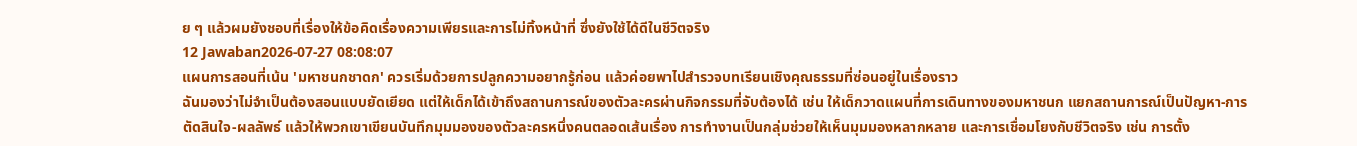ย ๆ แล้วผมยังชอบที่เรื่องให้ข้อคิดเรื่องความเพียรและการไม่ทิ้งหน้าที่ ซึ่งยังใช้ได้ดีในชีวิตจริง
12 Jawaban2026-07-27 08:08:07
แผนการสอนที่เน้น 'มหาชนกชาดก' ควรเริ่มด้วยการปลูกความอยากรู้ก่อน แล้วค่อยพาไปสำรวจบทเรียนเชิงคุณธรรมที่ซ่อนอยู่ในเรื่องราว
ฉันมองว่าไม่จำเป็นต้องสอนแบบยัดเยียด แต่ให้เด็กได้เข้าถึงสถานการณ์ของตัวละครผ่านกิจกรรมที่จับต้องได้ เช่น ให้เด็กวาดแผนที่การเดินทางของมหาชนก แยกสถานการณ์เป็นปัญหา-การตัดสินใจ-ผลลัพธ์ แล้วให้พวกเขาเขียนบันทึกมุมมองของตัวละครหนึ่งคนตลอดเส้นเรื่อง การทำงานเป็นกลุ่มช่วยให้เห็นมุมมองหลากหลาย และการเชื่อมโยงกับชีวิตจริง เช่น การตั้ง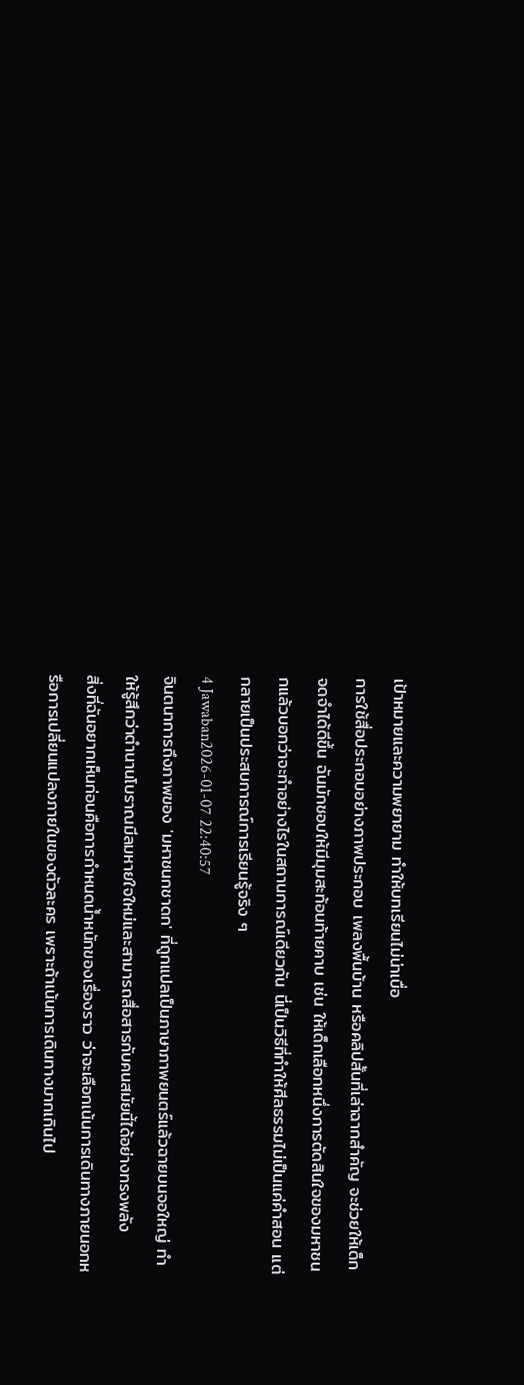เป้าหมายและความพยายาม ทำให้บทเรียนไม่น่าเบื่อ
การใช้สื่อประกอบอย่างภาพประกอบ เพลงพื้นบ้าน หรือคลิปสั้นที่เล่าฉากสำคัญ จะช่วยให้เด็กจดจำได้ดีขึ้น ฉันมักชอบให้มีมุมสะท้อนท้ายคาบ เช่น ให้เด็กเลือกหนึ่งการตัดสินใจของมหาชนกแล้วบอกว่าจะทำอย่างไรในสถานการณ์เดียวกัน นี่เป็นวิธีที่ทำให้ศีลธรรมไม่เป็นแค่คำสอน แต่กลายเป็นประสบการณ์การเรียนรู้จริง ๆ
4 Jawaban2026-01-07 22:40:57
จินตนาการถึงภาพของ 'มหาชนกชาดก' ที่ถูกแปลเป็นภาษาภาพยนตร์แล้วฉายบนจอใหญ่ ทำให้รู้สึกว่าตำนานโบราณมีลมหายใจใหม่และสามารถสื่อสารกับคนสมัยนี้ได้อย่างทรงพลัง
สิ่งที่ฉันอยากเห็นก่อนคือการกำหนดน้ำหนักของเรื่องราว ว่าจะเลือกเน้นการเดินทางภายนอกหรือการเปลี่ยนแปลงภายในของตัวละคร เพราะถ้าเน้นการเดินทางมากเกินไป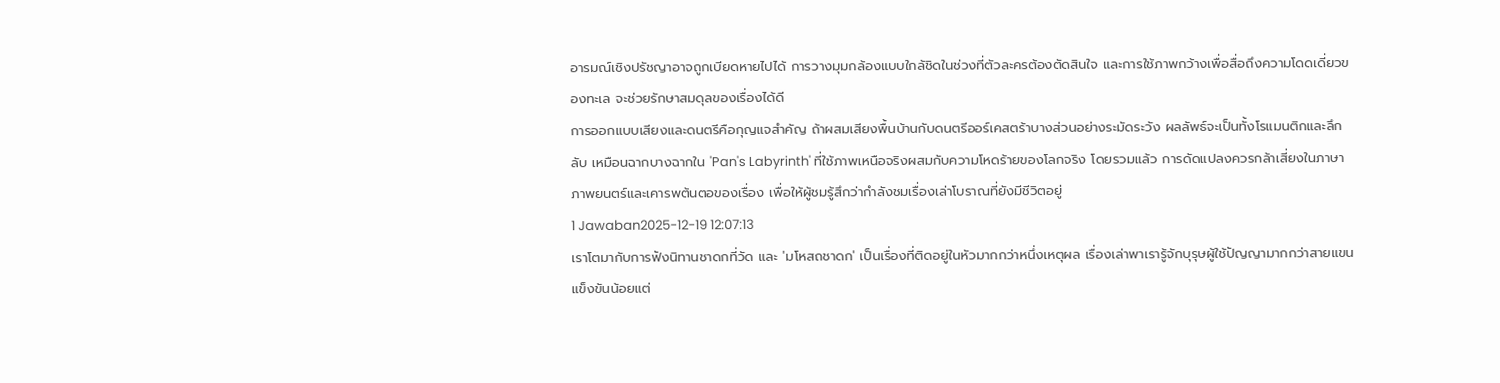อารมณ์เชิงปรัชญาอาจถูกเบียดหายไปได้ การวางมุมกล้องแบบใกล้ชิดในช่วงที่ตัวละครต้องตัดสินใจ และการใช้ภาพกว้างเพื่อสื่อถึงความโดดเดี่ยวของทะเล จะช่วยรักษาสมดุลของเรื่องได้ดี
การออกแบบเสียงและดนตรีคือกุญแจสำคัญ ถ้าผสมเสียงพื้นบ้านกับดนตรีออร์เคสตร้าบางส่วนอย่างระมัดระวัง ผลลัพธ์จะเป็นทั้งโรแมนติกและลึกลับ เหมือนฉากบางฉากใน 'Pan's Labyrinth' ที่ใช้ภาพเหนือจริงผสมกับความโหดร้ายของโลกจริง โดยรวมแล้ว การดัดแปลงควรกล้าเสี่ยงในภาษาภาพยนตร์และเคารพต้นตอของเรื่อง เพื่อให้ผู้ชมรู้สึกว่ากำลังชมเรื่องเล่าโบราณที่ยังมีชีวิตอยู่
1 Jawaban2025-12-19 12:07:13
เราโตมากับการฟังนิทานชาดกที่วัด และ 'มโหสถชาดก' เป็นเรื่องที่ติดอยู่ในหัวมากกว่าหนึ่งเหตุผล เรื่องเล่าพาเรารู้จักบุรุษผู้ใช้ปัญญามากกว่าสายแขน แข็งขันน้อยแต่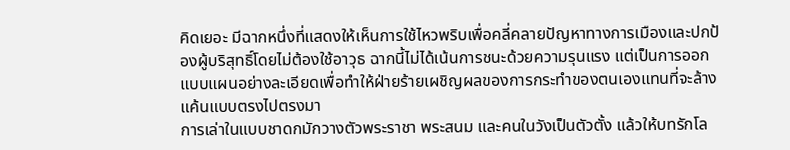คิดเยอะ มีฉากหนึ่งที่แสดงให้เห็นการใช้ไหวพริบเพื่อคลี่คลายปัญหาทางการเมืองและปกป้องผู้บริสุทธิ์โดยไม่ต้องใช้อาวุธ ฉากนี้ไม่ได้เน้นการชนะด้วยความรุนแรง แต่เป็นการออกแบบแผนอย่างละเอียดเพื่อทำให้ฝ่ายร้ายเผชิญผลของการกระทำของตนเองแทนที่จะล้างแค้นแบบตรงไปตรงมา
การเล่าในแบบชาดกมักวางตัวพระราชา พระสนม และคนในวังเป็นตัวตั้ง แล้วให้บทรักโล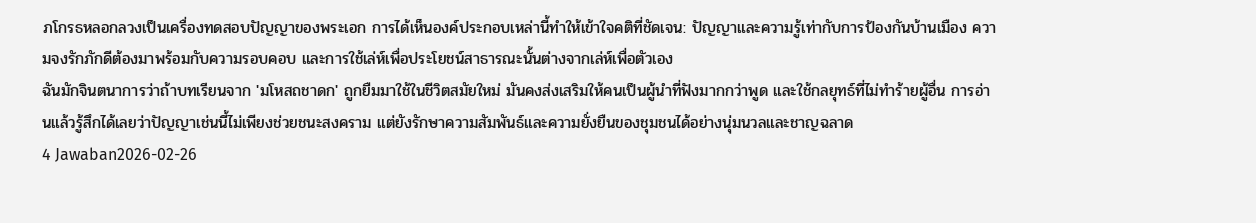ภโกรธหลอกลวงเป็นเครื่องทดสอบปัญญาของพระเอก การได้เห็นองค์ประกอบเหล่านี้ทำให้เข้าใจคติที่ชัดเจน: ปัญญาและความรู้เท่ากับการป้องกันบ้านเมือง ความจงรักภักดีต้องมาพร้อมกับความรอบคอบ และการใช้เล่ห์เพื่อประโยชน์สาธารณะนั้นต่างจากเล่ห์เพื่อตัวเอง
ฉันมักจินตนาการว่าถ้าบทเรียนจาก 'มโหสถชาดก' ถูกยืมมาใช้ในชีวิตสมัยใหม่ มันคงส่งเสริมให้คนเป็นผู้นำที่ฟังมากกว่าพูด และใช้กลยุทธ์ที่ไม่ทำร้ายผู้อื่น การอ่านแล้วรู้สึกได้เลยว่าปัญญาเช่นนี้ไม่เพียงช่วยชนะสงคราม แต่ยังรักษาความสัมพันธ์และความยั่งยืนของชุมชนได้อย่างนุ่มนวลและชาญฉลาด
4 Jawaban2026-02-26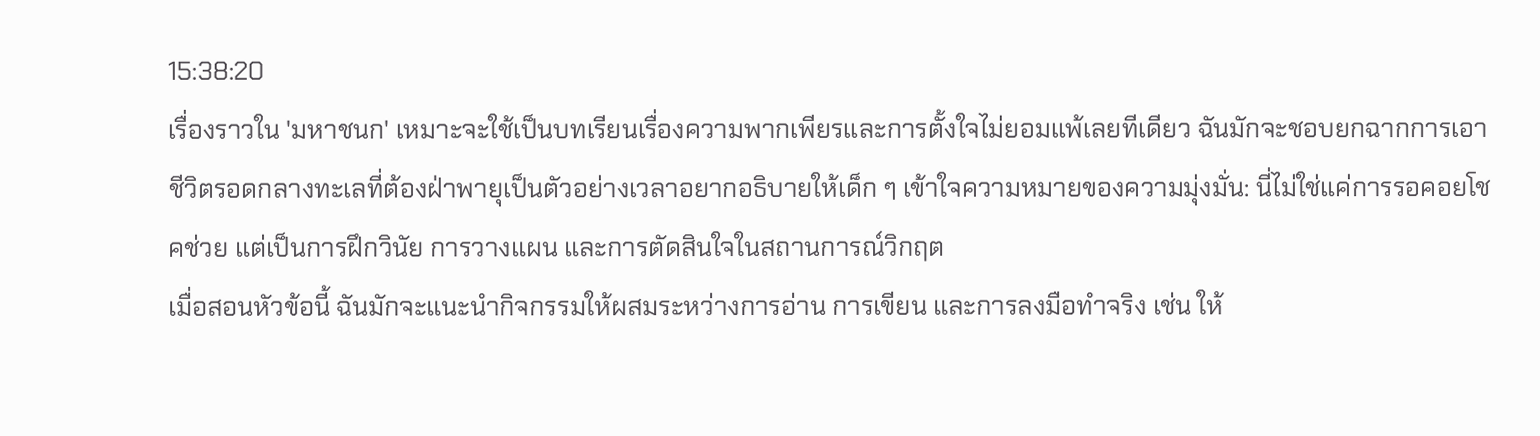15:38:20
เรื่องราวใน 'มหาชนก' เหมาะจะใช้เป็นบทเรียนเรื่องความพากเพียรและการตั้งใจไม่ยอมแพ้เลยทีเดียว ฉันมักจะชอบยกฉากการเอาชีวิตรอดกลางทะเลที่ต้องฝ่าพายุเป็นตัวอย่างเวลาอยากอธิบายให้เด็ก ๆ เข้าใจความหมายของความมุ่งมั่น: นี่ไม่ใช่แค่การรอคอยโชคช่วย แต่เป็นการฝึกวินัย การวางแผน และการตัดสินใจในสถานการณ์วิกฤต
เมื่อสอนหัวข้อนี้ ฉันมักจะแนะนำกิจกรรมให้ผสมระหว่างการอ่าน การเขียน และการลงมือทำจริง เช่น ให้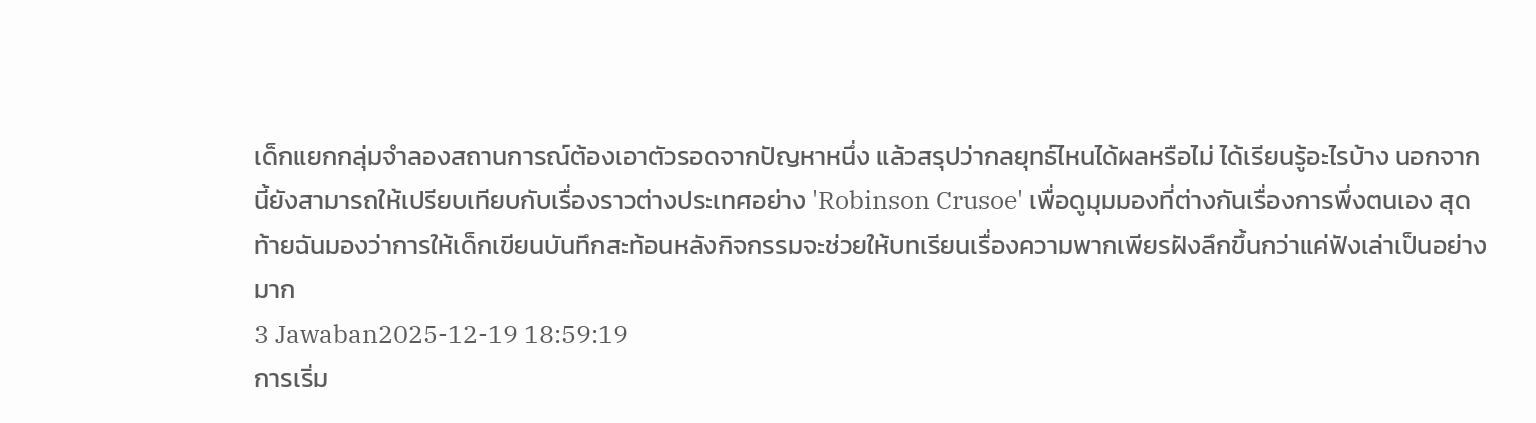เด็กแยกกลุ่มจำลองสถานการณ์ต้องเอาตัวรอดจากปัญหาหนึ่ง แล้วสรุปว่ากลยุทธ์ไหนได้ผลหรือไม่ ได้เรียนรู้อะไรบ้าง นอกจากนี้ยังสามารถให้เปรียบเทียบกับเรื่องราวต่างประเทศอย่าง 'Robinson Crusoe' เพื่อดูมุมมองที่ต่างกันเรื่องการพึ่งตนเอง สุดท้ายฉันมองว่าการให้เด็กเขียนบันทึกสะท้อนหลังกิจกรรมจะช่วยให้บทเรียนเรื่องความพากเพียรฝังลึกขึ้นกว่าแค่ฟังเล่าเป็นอย่างมาก
3 Jawaban2025-12-19 18:59:19
การเริ่ม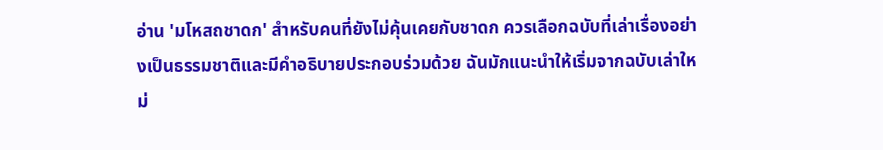อ่าน 'มโหสถชาดก' สำหรับคนที่ยังไม่คุ้นเคยกับชาดก ควรเลือกฉบับที่เล่าเรื่องอย่างเป็นธรรมชาติและมีคำอธิบายประกอบร่วมด้วย ฉันมักแนะนำให้เริ่มจากฉบับเล่าใหม่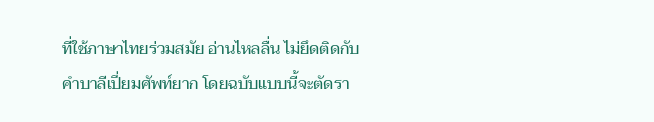ที่ใช้ภาษาไทยร่วมสมัย อ่านไหลลื่น ไม่ยึดติดกับคำบาลีเปี่ยมศัพท์ยาก โดยฉบับแบบนี้จะตัดรา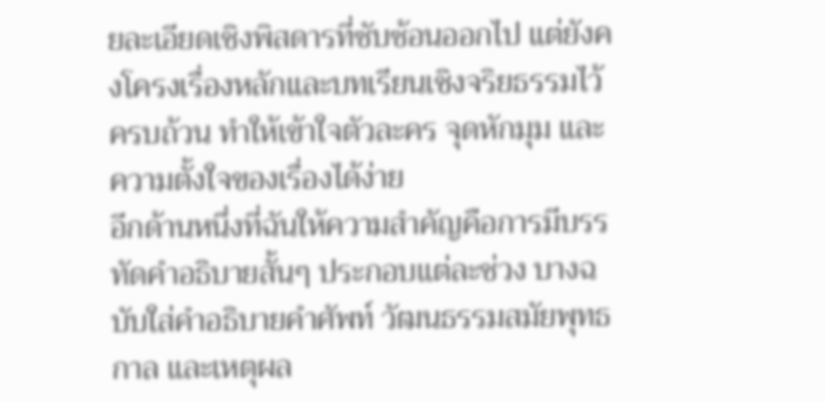ยละเอียดเชิงพิสดารที่ซับซ้อนออกไป แต่ยังคงโครงเรื่องหลักและบทเรียนเชิงจริยธรรมไว้ครบถ้วน ทำให้เข้าใจตัวละคร จุดหักมุม และความตั้งใจของเรื่องได้ง่าย
อีกด้านหนึ่งที่ฉันให้ความสำคัญคือการมีบรรทัดคำอธิบายสั้นๆ ประกอบแต่ละช่วง บางฉบับใส่คำอธิบายคำศัพท์ วัฒนธรรมสมัยพุทธกาล และเหตุผล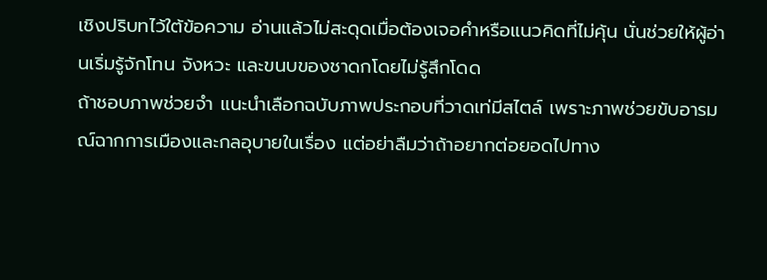เชิงปริบทไว้ใต้ข้อความ อ่านแล้วไม่สะดุดเมื่อต้องเจอคำหรือแนวคิดที่ไม่คุ้น นั่นช่วยให้ผู้อ่านเริ่มรู้จักโทน จังหวะ และขนบของชาดกโดยไม่รู้สึกโดด
ถ้าชอบภาพช่วยจำ แนะนำเลือกฉบับภาพประกอบที่วาดเท่มีสไตล์ เพราะภาพช่วยขับอารมณ์ฉากการเมืองและกลอุบายในเรื่อง แต่อย่าลืมว่าถ้าอยากต่อยอดไปทาง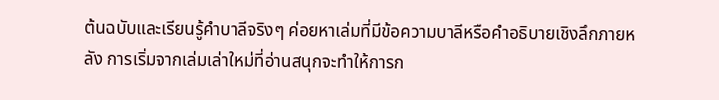ต้นฉบับและเรียนรู้คำบาลีจริงๆ ค่อยหาเล่มที่มีข้อความบาลีหรือคำอธิบายเชิงลึกภายหลัง การเริ่มจากเล่มเล่าใหม่ที่อ่านสนุกจะทำให้การก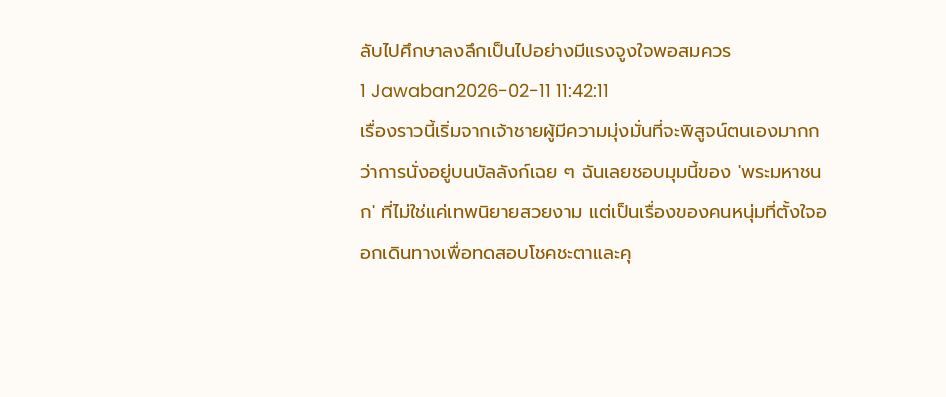ลับไปศึกษาลงลึกเป็นไปอย่างมีแรงจูงใจพอสมควร
1 Jawaban2026-02-11 11:42:11
เรื่องราวนี้เริ่มจากเจ้าชายผู้มีความมุ่งมั่นที่จะพิสูจน์ตนเองมากกว่าการนั่งอยู่บนบัลลังก์เฉย ๆ ฉันเลยชอบมุมนี้ของ 'พระมหาชนก' ที่ไม่ใช่แค่เทพนิยายสวยงาม แต่เป็นเรื่องของคนหนุ่มที่ตั้งใจออกเดินทางเพื่อทดสอบโชคชะตาและคุ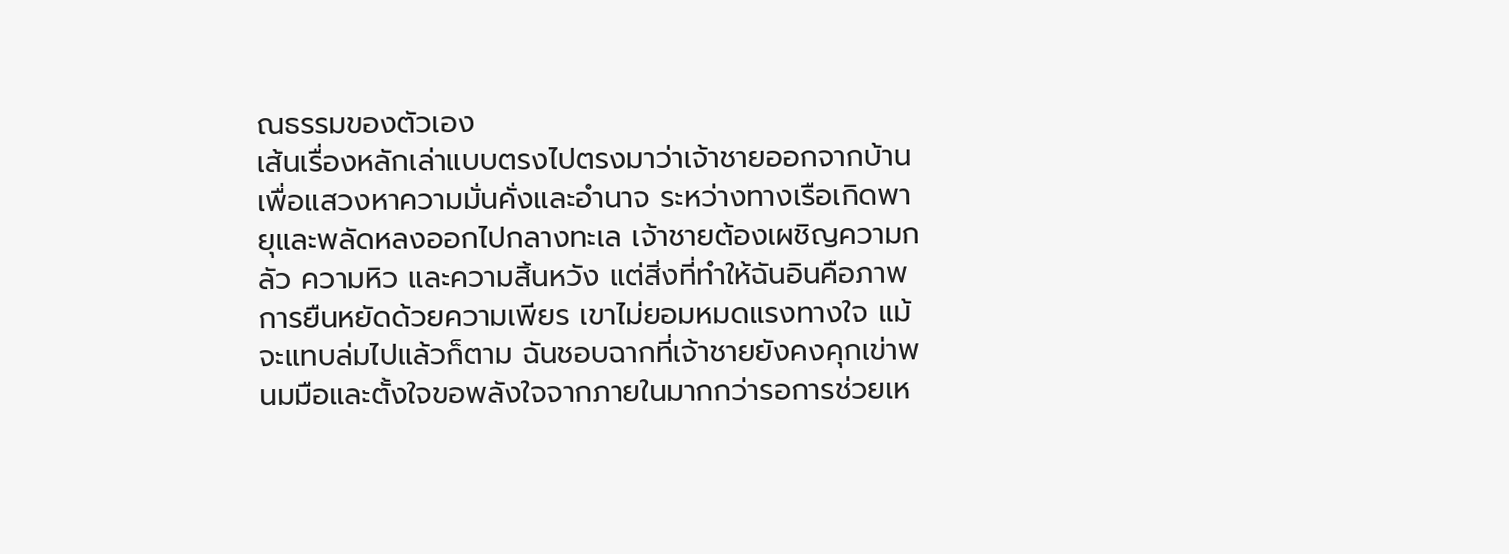ณธรรมของตัวเอง
เส้นเรื่องหลักเล่าแบบตรงไปตรงมาว่าเจ้าชายออกจากบ้านเพื่อแสวงหาความมั่นคั่งและอำนาจ ระหว่างทางเรือเกิดพายุและพลัดหลงออกไปกลางทะเล เจ้าชายต้องเผชิญความกลัว ความหิว และความสิ้นหวัง แต่สิ่งที่ทำให้ฉันอินคือภาพการยืนหยัดด้วยความเพียร เขาไม่ยอมหมดแรงทางใจ แม้จะแทบล่มไปแล้วก็ตาม ฉันชอบฉากที่เจ้าชายยังคงคุกเข่าพนมมือและตั้งใจขอพลังใจจากภายในมากกว่ารอการช่วยเห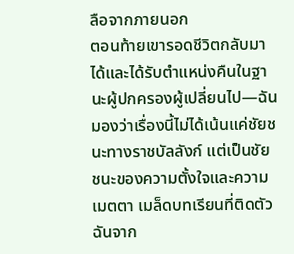ลือจากภายนอก
ตอนท้ายเขารอดชีวิตกลับมาได้และได้รับตำแหน่งคืนในฐานะผู้ปกครองผู้เปลี่ยนไป—ฉันมองว่าเรื่องนี้ไม่ได้เน้นแค่ชัยชนะทางราชบัลลังก์ แต่เป็นชัยชนะของความตั้งใจและความเมตตา เมล็ดบทเรียนที่ติดตัวฉันจาก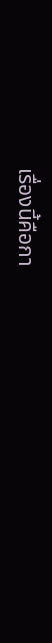เรื่องนี้คือกา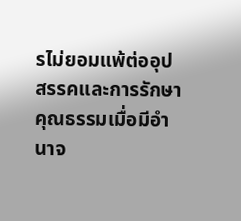รไม่ยอมแพ้ต่ออุปสรรคและการรักษาคุณธรรมเมื่อมีอำนาจ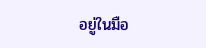อยู่ในมือ